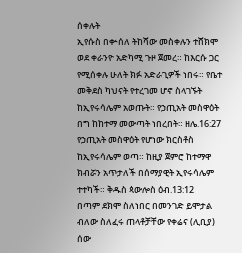ሰቀሉት
ኢየሱስ በቍሰለ ትከሻው መስቀሉን ተሸክሞ ወደ ቀራንዮ አድካሚ ጉዞ ጀመረ። ከእርሱ ጋር የሚሰቀሉ ሁለት ክፉ አድራጊዎች ነበሩ። የቤተ መቅደስ ካህናት የተረገመ ሆኖ ስላገኙት ከኢየሩሳሌም አወጡት። የኃጢአት መስዋዕት በግ ከከተማ መውጣት ነበረበት። ዘሌ.16:27
የኃጢአት መስዋዕት የሆነው ክርስቶስ ከኢየሩሳሌም ወጣ። ከዚያ ጀምሮ ከተማዋ ክብሯን አጥታለች በሰማያዊት ኢየሩሳሌም ተተካች። ቅዱስ ጳውሎስ ዕብ.13:12
በጣም ደክሞ ስለነበር በመንገድ ይሞታል ብለው ስለፈሩ ጠላቶቻቸው የቀሬና (ሊቢያ) ሰው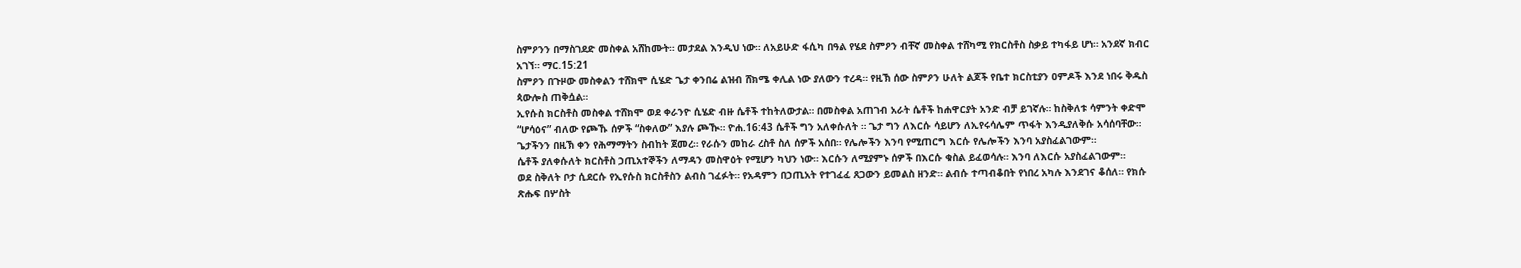ስምዖንን በማስገደድ መስቀል አሸከሙት። መታደል እንዲህ ነው። ለአይሁድ ፋሲካ በዓል የሄደ ስምዖን ብቸኛ መስቀል ተሸካሚ የክርስቶስ ስቃይ ተካፋይ ሆነ። አንደኛ ክብር አገኘ። ማር.15:21
ስምዖን በጉዞው መስቀልን ተሸክሞ ሲሄድ ጌታ ቀንበሬ ልዝብ ሸክሜ ቀሊል ነው ያለውን ተረዳ። የዚኽ ሰው ስምዖን ሁለት ልጆች የቤተ ክርስቲያን ዐምዶች እንደ ነበሩ ቅዱስ ጳውሎስ ጠቅሷል።
ኢየሱስ ክርስቶስ መስቀል ተሸክሞ ወደ ቀራንዮ ሲሄድ ብዙ ሴቶች ተከትለውታል። በመስቀል አጠገብ አራት ሴቶች ከሐዋርያት አንድ ብቻ ይገኛሉ። ከስቅለቱ ሳምንት ቀድሞ “ሆሳዕና” ብለው የጮኹ ሰዎች “ስቀለው” እያሉ ጮዂ። ዮሐ.16:43 ሴቶች ግን አለቀሱለት ። ጌታ ግን ለእርሱ ሳይሆን ለኢየሩሳሌም ጥፋት እንዲያለቅሱ አሳሰባቸው። ጌታችንን በዚኽ ቀን የሕማማትን ስብከት ጀመረ። የራሱን መከራ ረስቶ ስለ ሰዎች አሰበ። የሌሎችን እንባ የሚጠርግ እርሱ የሌሎችን እንባ አያስፈልገውም።
ሴቶች ያለቀሱለት ክርስቶስ ኃጢአተኞችን ለማዳን መስዋዕት የሚሆን ካህን ነው። እርሱን ለሚያምኑ ሰዎች በእርሱ ቁስል ይፈወሳሉ። እንባ ለእርሱ አያስፈልገውም።
ወደ ስቅለት ቦታ ሲደርሱ የኢየሱስ ክርስቶስን ልብስ ገፈፉት። የአዳምን በኃጢአት የተገፈፈ ጸጋውን ይመልስ ዘንድ። ልብሱ ተጣብቆበት የነበረ አካሉ እንደገና ቆሰለ። የክሱ ጽሑፍ በሦስት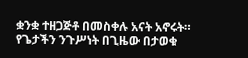ቋንቋ ተዘጋጅቶ በመስቀሉ አናት አኖሩት። የጌታችን ንጉሥነት በጊዜው በታወቁ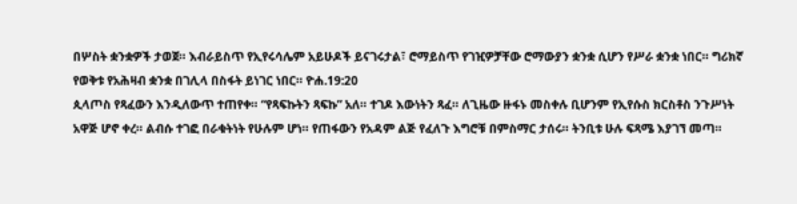በሦስት ቋንቋዎች ታወጀ። እብራይስጥ የኢየሩሳሌም አይሁዶች ይናገሩታል፣ ሮማይስጥ የገዢዎቻቸው ሮማውያን ቋንቋ ሲሆን የሥራ ቋንቋ ነበር። ግሪክኛ የወቅቱ የአሕዛብ ቋንቋ በገሊላ በስፋት ይነገር ነበር። ዮሐ.19:20
ጲላጦስ የጻፈውን እንዲለውጥ ተጠየቀ። “የጻፍኩትን ጻፍኩ” አለ። ተገዶ እውነትን ጻፈ። ለጊዜው ዙፋኑ መስቀሉ ቢሆንም የኢየሱስ ክርስቶስ ንጉሥነት አዋጅ ሆኖ ቀረ። ልብሱ ተገፎ በራቁትነት የሁሉም ሆነ። የጠፋውን የአዳም ልጅ የፈለጉ እግሮቹ በምስማር ታሰሩ። ትንቢቱ ሁሉ ፍጻሜ እያገኘ መጣ።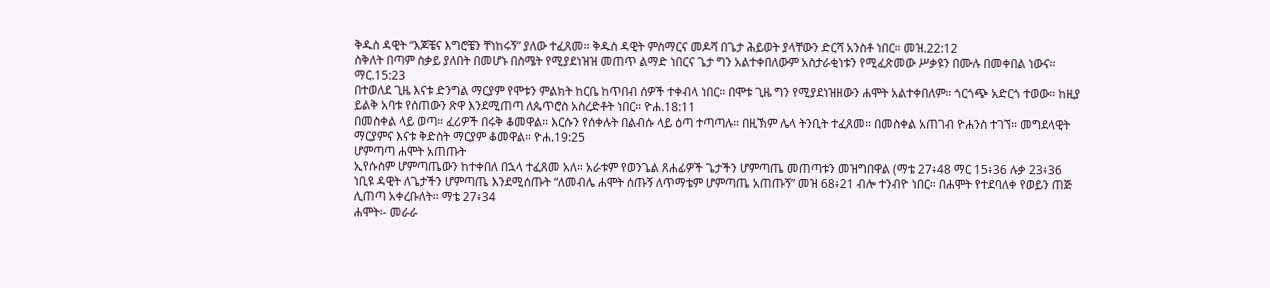ቅዱስ ዳዊት “እጆቼና እግሮቼን ቸነከሩኝ” ያለው ተፈጸመ። ቅዱስ ዳዊት ምስማርና መዶሻ በጌታ ሕይወት ያላቸውን ድርሻ አንስቶ ነበር። መዝ.22:12
ስቅለት በጣም ስቃይ ያለበት በመሆኑ በስሜት የሚያደነዝዝ መጠጥ ልማድ ነበርና ጌታ ግን አልተቀበለውም አስታራቂነቱን የሚፈጽመው ሥቃዩን በሙሉ በመቀበል ነውና። ማር.15:23
በተወለደ ጊዜ እናቱ ድንግል ማርያም የሞቱን ምልክት ከርቤ ከጥበብ ሰዎች ተቀብላ ነበር። በሞቱ ጊዜ ግን የሚያደነዝዘውን ሐሞት አልተቀበለም። ጎርጎጭ አድርጎ ተወው። ከዚያ ይልቅ አባቱ የሰጠውን ጽዋ እንደሚጠጣ ለጴጥሮስ አስረድቶት ነበር። ዮሐ.18:11
በመስቀል ላይ ወጣ። ፈሪዎች በሩቅ ቆመዋል። እርሱን የሰቀሉት በልብሱ ላይ ዕጣ ተጣጣሉ። በዚኽም ሌላ ትንቢት ተፈጸመ። በመስቀል አጠገብ ዮሐንስ ተገኘ። መግደላዊት ማርያምና እናቱ ቅድስት ማርያም ቆመዋል። ዮሐ.19:25
ሆምጣጣ ሐሞት አጠጡት
ኢየሱስም ሆምጣጤውን ከተቀበለ በኋላ ተፈጸመ አለ። አራቱም የወንጌል ጸሐፊዎች ጌታችን ሆምጣጤ መጠጣቱን መዝግበዋል (ማቴ 27፥48 ማር 15፥36 ሉቃ 23፥36
ነቢዩ ዳዊት ለጌታችን ሆምጣጤ እንደሚሰጡት “ለመብሌ ሐሞት ሰጡኝ ለጥማቴም ሆምጣጤ አጠጡኝ” መዝ 68፥21 ብሎ ተንብዮ ነበር። በሐሞት የተደባለቀ የወይን ጠጅ ሊጠጣ አቀረቡለት። ማቴ 27፥34
ሐሞት፡- መራራ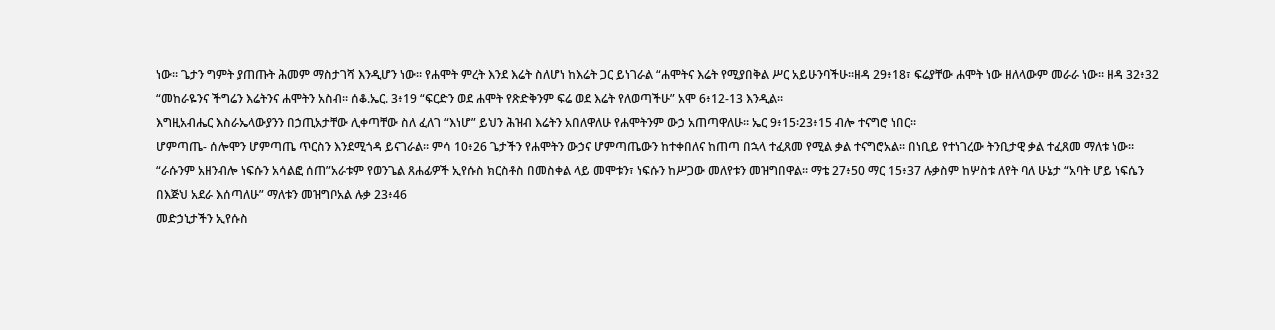ነው። ጌታን ግምት ያጠጡት ሕመም ማስታገሻ እንዲሆን ነው። የሐሞት ምረት እንደ እሬት ስለሆነ ከእሬት ጋር ይነገራል “ሐሞትና እሬት የሚያበቅል ሥር አይሁንባችሁ።ዘዳ 29፥18፣ ፍሬያቸው ሐሞት ነው ዘለላውም መራራ ነው። ዘዳ 32፥32 “መከራዬንና ችግሬን እሬትንና ሐሞትን አስብ። ሰቆ.ኤር. 3፥19 “ፍርድን ወደ ሐሞት የጽድቅንም ፍሬ ወደ እሬት የለወጣችሁ” አሞ 6፥12-13 እንዲል።
እግዚአብሔር እስራኤላውያንን በኃጢአታቸው ሊቀጣቸው ስለ ፈለገ “እነሆ” ይህን ሕዝብ እሬትን አበለዋለሁ የሐሞትንም ውኃ አጠጣዋለሁ። ኤር 9፥15፡23፥15 ብሎ ተናግሮ ነበር።
ሆምጣጤ- ሰሎሞን ሆምጣጤ ጥርስን እንደሚጎዳ ይናገራል። ምሳ 10፥26 ጌታችን የሐሞትን ውኃና ሆምጣጤውን ከተቀበለና ከጠጣ በኋላ ተፈጸመ የሚል ቃል ተናግሮአል። በነቢይ የተነገረው ትንቢታዊ ቃል ተፈጸመ ማለቱ ነው።
“ራሱንም አዘንብሎ ነፍሱን አሳልፎ ሰጠ”አራቱም የወንጌል ጸሐፊዎች ኢየሱስ ክርስቶስ በመስቀል ላይ መሞቱን፣ ነፍሱን ከሥጋው መለየቱን መዝግበዋል። ማቴ 27፥50 ማር 15፥37 ሉቃስም ከሦስቱ ለየት ባለ ሁኔታ “አባት ሆይ ነፍሴን በእጅህ አደራ እሰጣለሁ” ማለቱን መዝግቦአል ሉቃ 23፥46
መድኃኒታችን ኢየሱስ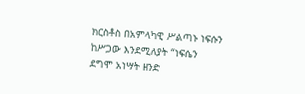ክርስቶስ በአምላካዊ ሥልጣኑ ነፍሱን ከሥጋው እንደሚለያት “ነፍሴን ደግሞ አነሣት ዘንድ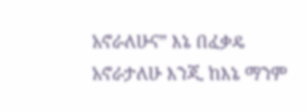አኖራለሁና” እኔ በፈቃዴ አኖራታለሁ እንጂ ከእኔ ማንም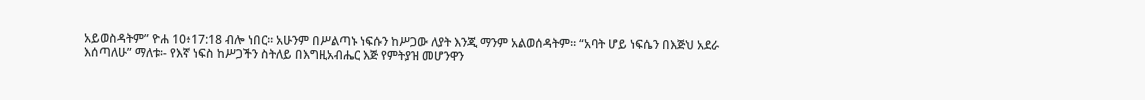አይወስዳትም” ዮሐ 10፥17:18 ብሎ ነበር። አሁንም በሥልጣኑ ነፍሱን ከሥጋው ለያት እንጂ ማንም አልወሰዳትም። “አባት ሆይ ነፍሴን በእጅህ አደራ እሰጣለሁ” ማለቱ፡- የእኛ ነፍስ ከሥጋችን ስትለይ በእግዚአብሔር እጅ የምትያዝ መሆንዋን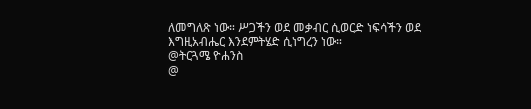ለመግለጽ ነው። ሥጋችን ወደ መቃብር ሲወርድ ነፍሳችን ወደ እግዚአብሔር እንደምትሄድ ሲነግረን ነው።
@ትርጓሜ ዮሐንስ
@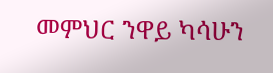መምህር ንዋይ ካሳሁን